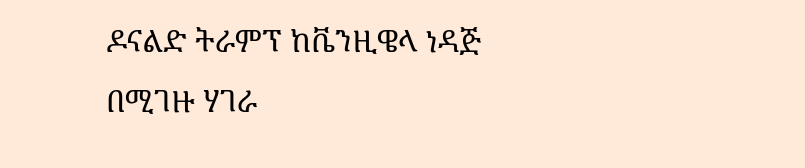ዶናልድ ትራምፕ ከቬንዚዌላ ነዳጅ በሚገዙ ሃገራ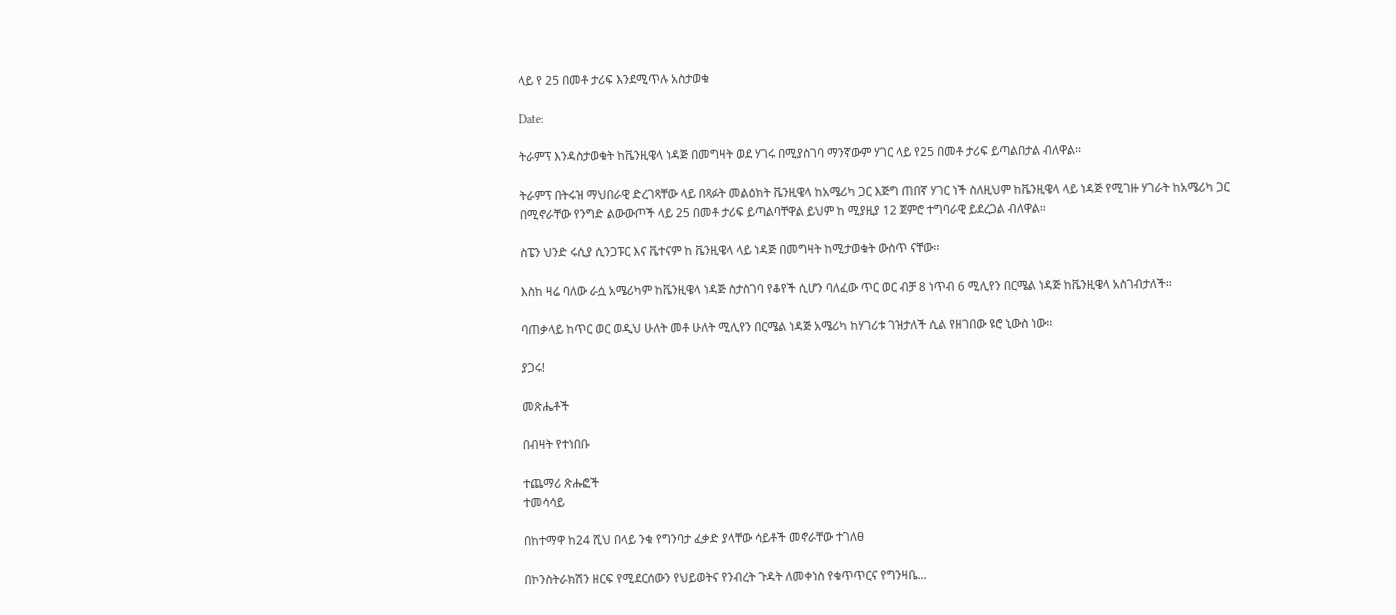ላይ የ 25 በመቶ ታሪፍ እንደሚጥሉ አስታወቁ

Date:

ትራምፕ እንዳስታወቁት ከቬንዚዌላ ነዳጅ በመግዛት ወደ ሃገሩ በሚያስገባ ማንኛውም ሃገር ላይ የ25 በመቶ ታሪፍ ይጣልበታል ብለዋል፡፡

ትራምፕ በትሩዝ ማህበራዊ ድረገጻቸው ላይ በጻፉት መልዕክት ቬንዚዌላ ከአሜሪካ ጋር እጅግ ጠበኛ ሃገር ነች ስለዚህም ከቬንዚዌላ ላይ ነዳጅ የሚገዙ ሃገራት ከአሜሪካ ጋር በሚኖራቸው የንግድ ልውውጦች ላይ 25 በመቶ ታሪፍ ይጣልባቸዋል ይህም ከ ሚያዚያ 12 ጀምሮ ተግባራዊ ይደረጋል ብለዋል፡፡

ስፔን ህንድ ሩሲያ ሲንጋፑር እና ቬተናም ከ ቬንዚዌላ ላይ ነዳጅ በመግዛት ከሚታወቁት ውስጥ ናቸው፡፡

እስከ ዛሬ ባለው ራሷ አሜሪካም ከቬንዚዌላ ነዳጅ ስታስገባ የቆየች ሲሆን ባለፈው ጥር ወር ብቻ 8 ነጥብ 6 ሚሊየን በርሜል ነዳጅ ከቬንዚዌላ አስገብታለች፡፡

ባጠቃላይ ከጥር ወር ወዲህ ሁለት መቶ ሁለት ሚሊየን በርሜል ነዳጅ አሜሪካ ከሃገሪቱ ገዝታለች ሲል የዘገበው ዩሮ ኒውስ ነው፡፡

ያጋሩ!

መጽሔቶች

በብዛት የተነበቡ

ተጨማሪ ጽሑፎች
ተመሳሳይ

በከተማዋ ከ24 ሺህ በላይ ንቁ የግንባታ ፈቃድ ያላቸው ሳይቶች መኖራቸው ተገለፀ

በኮንስትራክሽን ዘርፍ የሚደርሰውን የህይወትና የንብረት ጉዳት ለመቀነስ የቁጥጥርና የግንዛቤ...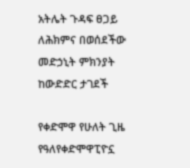አትሌት ጉዳፍ ፀጋይ ለሕክምና በወሰደችው መድኃኒት ምክንያት ከውድድር ታገደች

የቀድሞዋ የሁለት ጊዜ የዓለየቀድሞዋፒዮኗ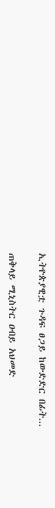ኢትዮጵያዊቷ ጉዳፍ ፀጋይ ከውድድር በፊት...

ጠቅላይ ሚኒስትር ዐብይ አህመድ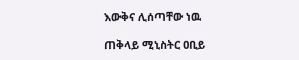እውቅና ሊሰጣቸው ነዉ

ጠቅላይ ሚኒስትር ዐቢይ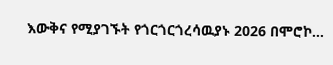እውቅና የሚያገኙት የጎርጎርጎረሳዉያኑ 2026 በሞሮኮ...